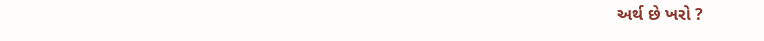અર્થ છે ખરો ?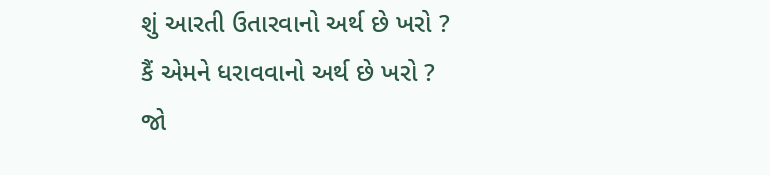શું આરતી ઉતારવાનો અર્થ છે ખરો ?
કૈં એમને ધરાવવાનો અર્થ છે ખરો ?
જો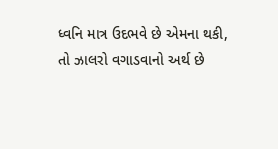ધ્વનિ માત્ર ઉદભવે છે એમના થકી,
તો ઝાલરો વગાડવાનો અર્થ છે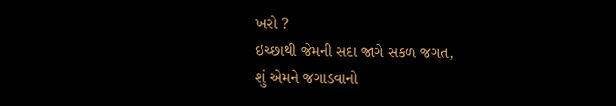ખરો ?
ઇચ્છાથી જેમની સદા જાગે સકળ જગત,
શું એમને જગાડવાનો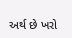અર્થ છે ખરો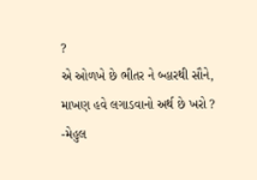?
એ ઓળખે છે ભીતર ને બ્હારથી સૌને,
માખણ હવે લગાડવાનો અર્થ છે ખરો ?
-મેહુલ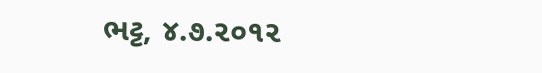ભટ્ટ, ૪.૭.૨૦૧૨